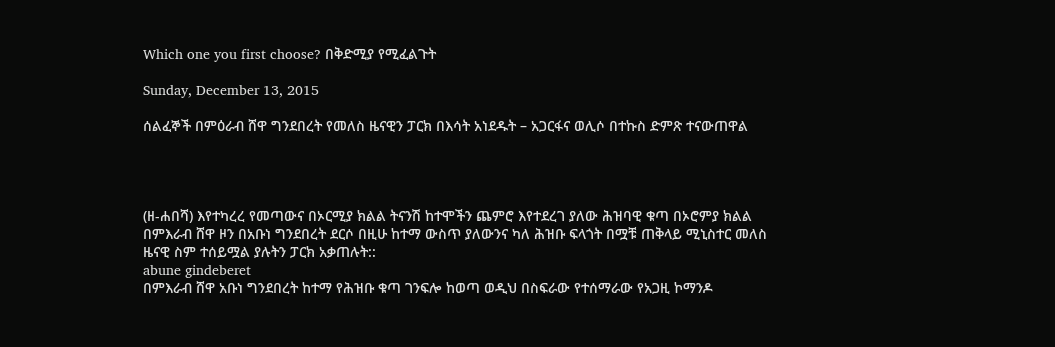Which one you first choose? በቅድሚያ የሚፈልጉት

Sunday, December 13, 2015

ሰልፈኞች በምዕራብ ሸዋ ግንደበረት የመለስ ዜናዊን ፓርክ በእሳት አነደዱት – አጋርፋና ወሊሶ በተኩስ ድምጽ ተናውጠዋል




(ዘ-ሐበሻ) እየተካረረ የመጣውና በኦርሚያ ክልል ትናንሽ ከተሞችን ጨምሮ እየተደረገ ያለው ሕዝባዊ ቁጣ በኦሮምያ ክልል በምእራብ ሸዋ ዞን በአቡነ ግንደበረት ደርሶ በዚሁ ከተማ ውስጥ ያለውንና ካለ ሕዝቡ ፍላጎት በሟቹ ጠቅላይ ሚኒስተር መለስ ዜናዊ ስም ተሰይሟል ያሉትን ፓርክ አቃጠሉት::
abune gindeberet
በምእራብ ሸዋ አቡነ ግንደበረት ከተማ የሕዝቡ ቁጣ ገንፍሎ ከወጣ ወዲህ በስፍራው የተሰማራው የአጋዚ ኮማንዶ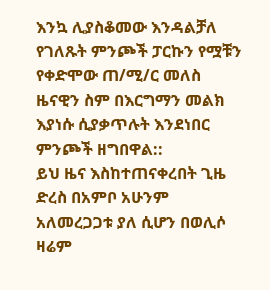እንኳ ሊያስቆመው እንዳልቻለ የገለጹት ምንጮች ፓርኩን የሟቹን የቀድሞው ጠ/ሚ/ር መለስ ዜናዊን ስም በእርግማን መልክ እያነሱ ሲያቃጥሉት እንደነበር ምንጮች ዘግበዋል::
ይህ ዜና እስከተጠናቀረበት ጊዜ ድረስ በአምቦ አሁንም አለመረጋጋቱ ያለ ሲሆን በወሊሶ ዛሬም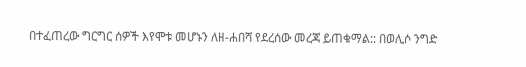በተፈጠረው ግርግር ሰዎች እየሞቱ መሆኑን ለዘ-ሐበሻ የደረሰው መረጃ ይጠቁማል:: በወሊሶ ንግድ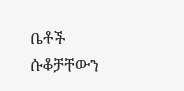ቤቶች ሱቆቻቸውን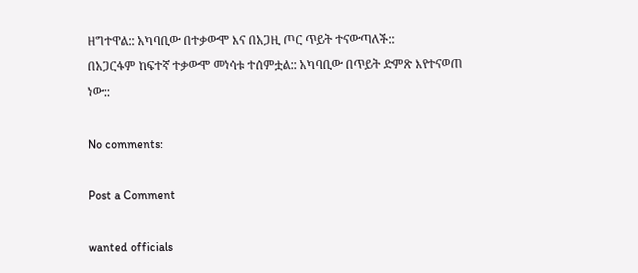ዘግተዋል:: አካባቢው በተቃውሞ እና በአጋዚ ጦር ጥይት ተናውጣለች::
በአጋርፋም ከፍተኛ ተቃውሞ መነሳቱ ተሰምቷል:: አካባቢው በጥይት ድምጽ እየተናወጠ ነው::

No comments:

Post a Comment

wanted officials